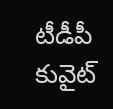టీడీపీ కువైట్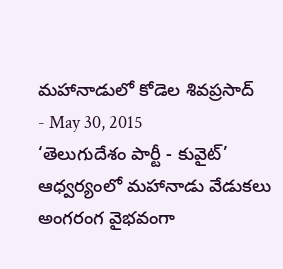మహానాడులో కోడెల శివప్రసాద్
- May 30, 2015
‘తెలుగుదేశం పార్టీ - కువైట్’ ఆధ్వర్యంలో మహానాడు వేడుకలు అంగరంగ వైభవంగా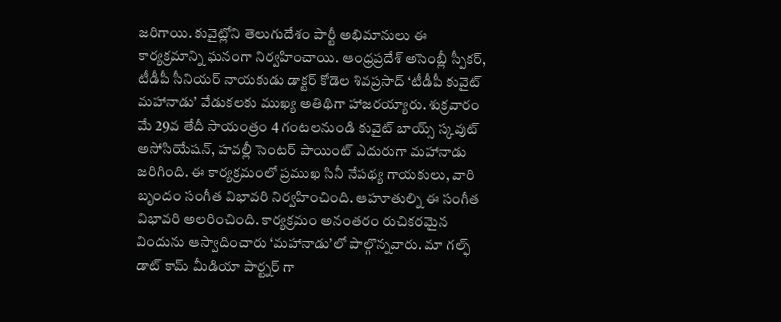జరిగాయి. కువైట్లోని తెలుగుదేశం పార్టీ అభిమానులు ఈ కార్యక్రమాన్ని ఘనంగా నిర్వహించాయి. ఆంధ్రప్రదేశ్ అసెంబ్లీ స్పీకర్, టీడీపీ సీనియర్ నాయకుడు డాక్టర్ కోడెల శివప్రసాద్ ‘టీడీపీ కువైట్ మహానాడు’ వేడుకలకు ముఖ్య అతిథిగా హాజరయ్యారు. శుక్రవారం మే 29వ తేదీ సాయంత్రం 4 గంటలనుండి కువైట్ బాయ్స్ స్కవుట్ అసోసియేషన్, హవల్లీ సెంటర్ పాయింట్ ఎదురుగా మహానాడు జరిగింది. ఈ కార్యక్రమంలో ప్రముఖ సినీ నేపథ్య గాయకులు, వారి బృందం సంగీత విభావరి నిర్వహించింది. ఆహూతుల్ని ఈ సంగీత విభావరి అలరించింది. కార్యక్రమం అనంతరం రుచికరమైన విందును ఆస్వాదించారు ‘మహానాడు’లో పాల్గొన్నవారు. మా గల్ఫ్ డాట్ కామ్ మీడియా పార్ట్నర్ గా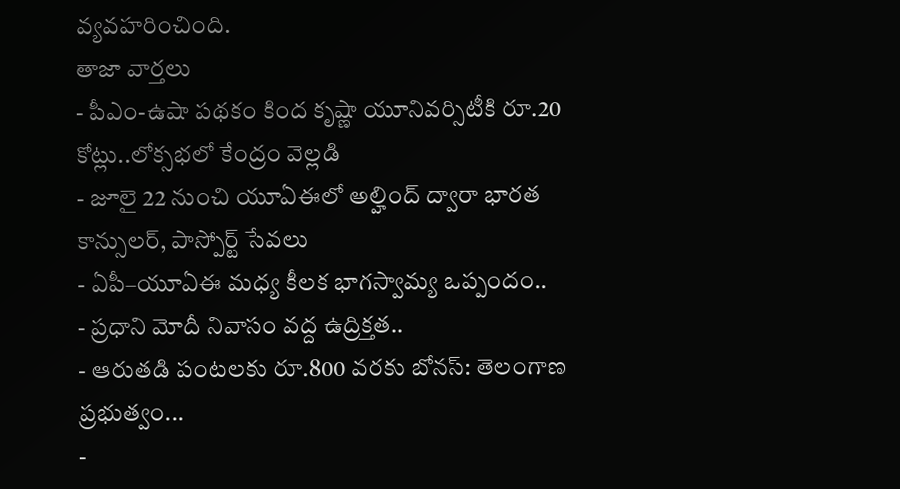వ్యవహరించింది.
తాజా వార్తలు
- పీఎం-ఉషా పథకం కింద కృష్ణా యూనివర్సిటీకి రూ.20 కోట్లు..లోక్సభలో కేంద్రం వెల్లడి
- జూలై 22 నుంచి యూఏఈలో అల్హింద్ ద్వారా భారత కాన్సులర్, పాస్పోర్ట్ సేవలు
- ఏపీ–యూఏఈ మధ్య కీలక భాగస్వామ్య ఒప్పందం..
- ప్రధాని మోదీ నివాసం వద్ద ఉద్రిక్తత..
- ఆరుతడి పంటలకు రూ.800 వరకు బోనస్: తెలంగాణ ప్రభుత్వం...
-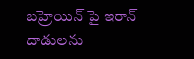బహ్రెయిన్ పై ఇరాన్ దాడులను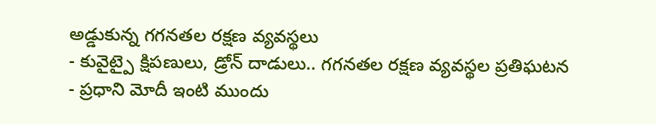అడ్డుకున్న గగనతల రక్షణ వ్యవస్థలు
- కువైట్పై క్షిపణులు, డ్రోన్ దాడులు.. గగనతల రక్షణ వ్యవస్థల ప్రతిఘటన
- ప్రధాని మోదీ ఇంటి ముందు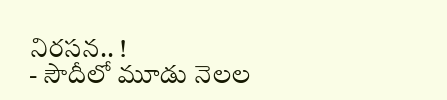నిరసన.. !
- సౌదీలో మూడు నెలల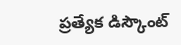ప్రత్యేక డిస్కౌంట్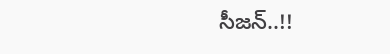సీజన్..!!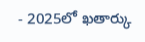- 2025లో ఖతార్కు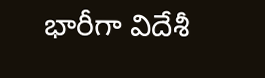భారీగా విదేశీ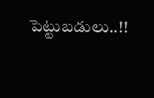పెట్టుబడులు..!!